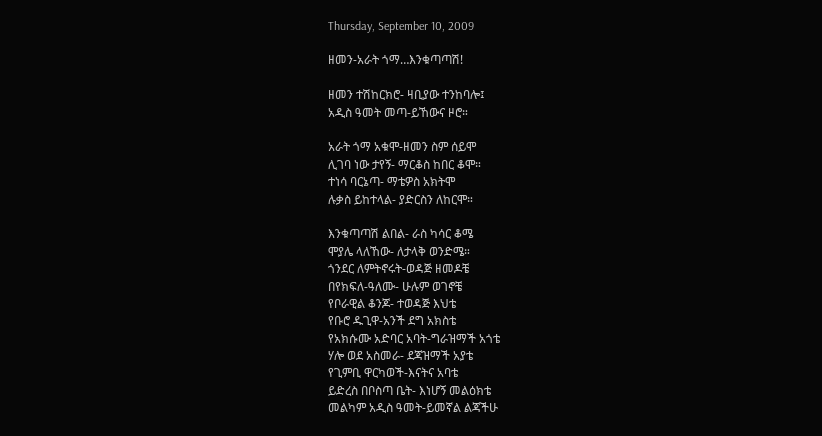Thursday, September 10, 2009

ዘመን-አራት ጎማ…እንቁጣጣሽ!

ዘመን ተሽከርክሮ- ዛቢያው ተንከባሎ፤
አዲስ ዓመት መጣ-ይኸውና ዞሮ።

አራት ጎማ አቁሞ-ዘመን ስም ሰይሞ
ሊገባ ነው ታየኝ- ማርቆስ ከበር ቆሞ።
ተነሳ ባርኔጣ- ማቴዎስ አክትሞ
ሉቃስ ይከተላል- ያድርስን ለከርሞ።

እንቁጣጣሽ ልበል- ራስ ካሳር ቆሜ
ሞያሌ ላለኸው- ለታላቅ ወንድሜ።
ጎንደር ለምትኖሩት-ወዳጅ ዘመዶቼ
በየክፍለ-ዓለሙ- ሁሉም ወገኖቼ
የቦራዊል ቆንጆ- ተወዳጅ እህቴ
የቡሮ ዱጊዋ-አንች ደግ አክስቴ
የአክሱሙ አድባር አባት-ግራዝማች አጎቴ
ሃሎ ወደ አስመራ- ደጃዝማች አያቴ
የጊምቢ ዋርካወች-እናትና አባቴ
ይድረስ በቦስጣ ቤት- እነሆኝ መልዕክቴ
መልካም አዲስ ዓመት-ይመኛል ልጃችሁ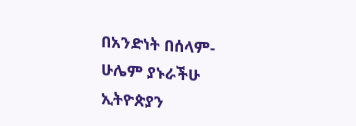በአንድነት በሰላም-ሁሌም ያኑራችሁ
ኢትዮጵያን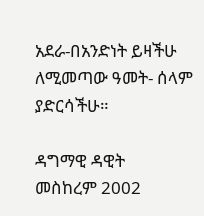አደራ-በአንድነት ይዛችሁ
ለሚመጣው ዓመት- ሰላም ያድርሳችሁ።

ዳግማዊ ዳዊት
መስከረም 2002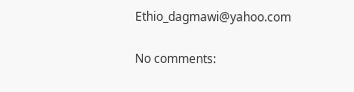Ethio_dagmawi@yahoo.com

No comments: